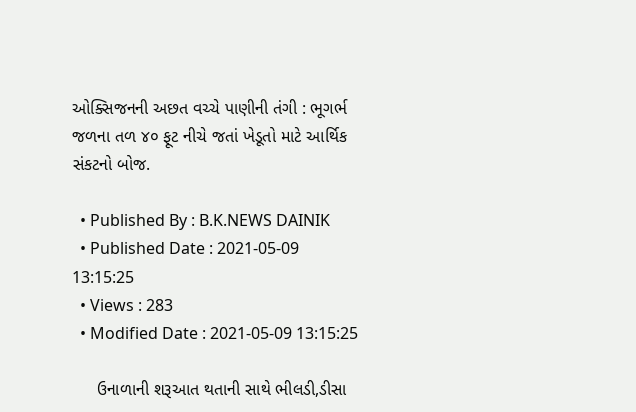ઓક્સિજનની અછત વચ્ચે પાણીની તંગી : ભૂગર્ભ જળના તળ ૪૦ ફૂટ નીચે જતાં ખેડૂતો માટે આર્થિક સંકટનો બોજ.

  • Published By : B.K.NEWS DAINIK
  • Published Date : 2021-05-09 13:15:25
  • Views : 283
  • Modified Date : 2021-05-09 13:15:25

     ઉનાળાની શરૂઆત થતાની સાથે ભીલડી,ડીસા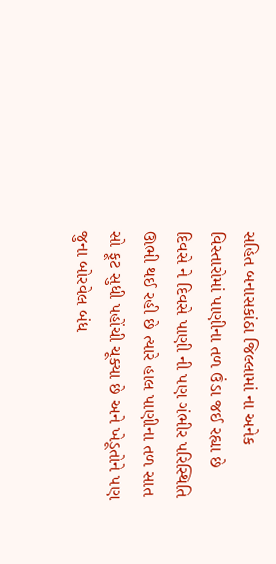સહિત બનાસકાંઠા જિલ્લામાં ના અનેક વિસ્તારોમાં પાણીના તળ ઉંડા જઈ રહ્યા છે દિવસે ને દિવસે પાણી ની પણ ગંભીર પરિસ્થિતિ ઊભી થઈ રહી છે ત્યારે હાલ પાણીના તળ સાત સો ફૂટ સુધી પહોંચી ચૂક્યા છે અને ખેડૂતોને પણ જુના બોરવેલ બંધ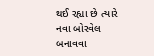થઈ રહ્યા છે ત્યારે નવા બોરવેલ બનાવવા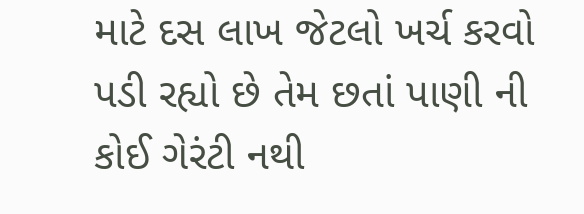માટે દસ લાખ જેટલો ખર્ચ કરવો પડી રહ્યો છે તેમ છતાં પાણી ની કોઈ ગેરંટી નથી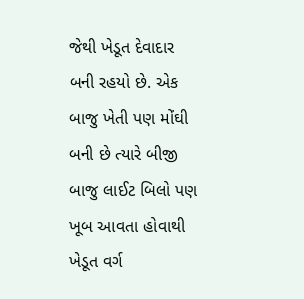જેથી ખેડૂત દેવાદાર બની રહયો છે. એક બાજુ ખેતી પણ મોંઘી બની છે ત્યારે બીજી બાજુ લાઈટ બિલો પણ ખૂબ આવતા હોવાથી ખેડૂત વર્ગ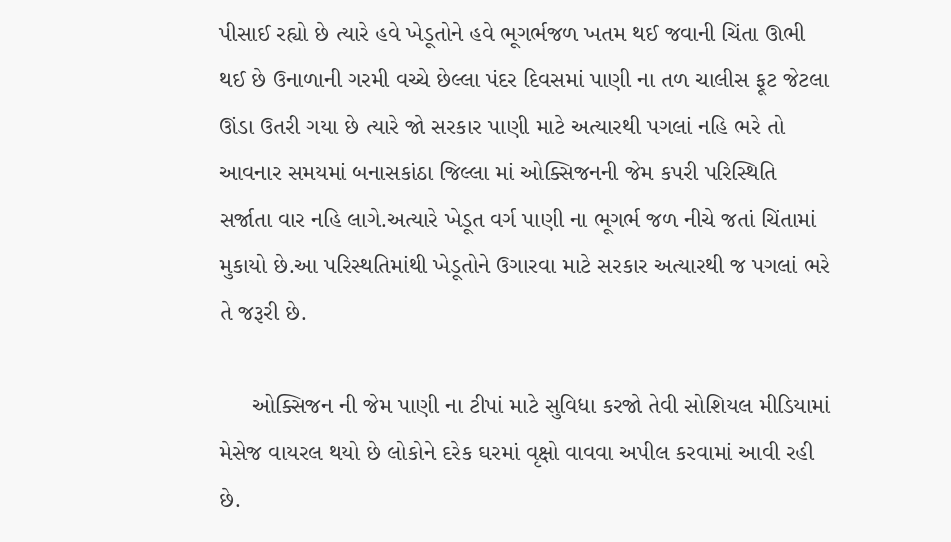પીસાઈ રહ્યો છે ત્યારે હવે ખેડૂતોને હવે ભૂગર્ભજળ ખતમ થઈ જવાની ચિંતા ઊભી થઈ છે ઉનાળાની ગરમી વચ્ચે છેલ્લા પંદર દિવસમાં પાણી ના તળ ચાલીસ ફૂટ જેટલા ઊંડા ઉતરી ગયા છે ત્યારે જો સરકાર પાણી માટે અત્યારથી પગલાં નહિ ભરે તો આવનાર સમયમાં બનાસકાંઠા જિલ્લા માં ઓક્સિજનની જેમ કપરી પરિસ્થિતિ સર્જાતા વાર નહિ લાગે.અત્યારે ખેડૂત વર્ગ પાણી ના ભૂગર્ભ જળ નીચે જતાં ચિંતામાં મુકાયો છે.આ પરિસ્થતિમાંથી ખેડૂતોને ઉગારવા માટે સરકાર અત્યારથી જ પગલાં ભરે તે જરૂરી છે.

     ઓક્સિજન ની જેમ પાણી ના ટીપાં માટે સુવિધા કરજો તેવી સોશિયલ મીડિયામાં મેસેજ વાયરલ થયો છે લોકોને દરેક ઘરમાં વૃક્ષો વાવવા અપીલ કરવામાં આવી રહી છે.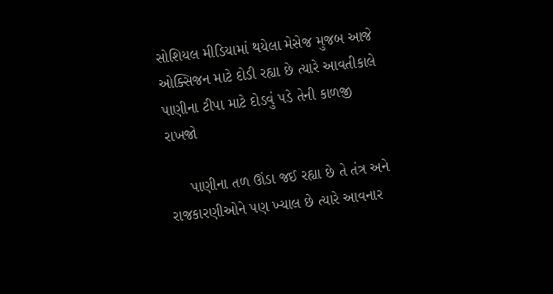સોશિયલ મીડિયામાં થયેલા મેસેજ મુજબ આજે ઓક્સિજન માટે દોડી રહ્યા છે ત્યારે આવતીકાલે પાણીના ટીપા માટે દોડવું પડે તેની કાળજી રાખજો

     પાણીના તળ ઊંડા જઈ રહ્યા છે તે તંત્ર અને રાજકારણીઓને પણ ખ્યાલ છે ત્યારે આવનાર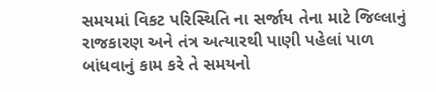સમયમાં વિકટ પરિસ્થિતિ ના સર્જાય તેના માટે જિલ્લાનું રાજકારણ અને તંત્ર અત્યારથી પાણી પહેલાં પાળ બાંધવાનું કામ કરે તે સમયનો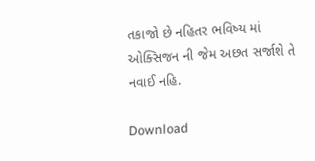તકાજો છે નહિતર ભવિષ્ય માં ઓક્સિજન ની જેમ અછત સર્જાશે તે નવાઈ નહિ.

Download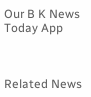Our B K News Today App



Related News